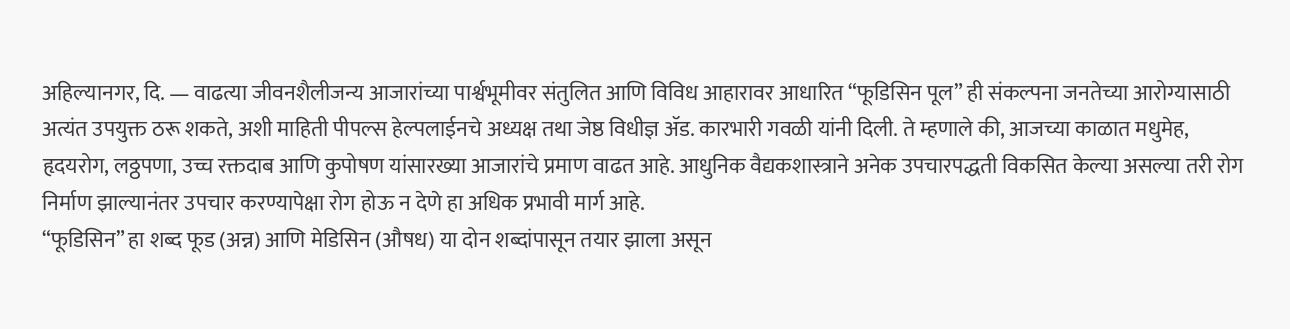अहिल्यानगर, दि. — वाढत्या जीवनशैलीजन्य आजारांच्या पार्श्वभूमीवर संतुलित आणि विविध आहारावर आधारित “फूडिसिन पूल” ही संकल्पना जनतेच्या आरोग्यासाठी अत्यंत उपयुक्त ठरू शकते, अशी माहिती पीपल्स हेल्पलाईनचे अध्यक्ष तथा जेष्ठ विधीज्ञ ॲड. कारभारी गवळी यांनी दिली. ते म्हणाले की, आजच्या काळात मधुमेह, हृदयरोग, लठ्ठपणा, उच्च रक्तदाब आणि कुपोषण यांसारख्या आजारांचे प्रमाण वाढत आहे. आधुनिक वैद्यकशास्त्राने अनेक उपचारपद्धती विकसित केल्या असल्या तरी रोग निर्माण झाल्यानंतर उपचार करण्यापेक्षा रोग होऊ न देणे हा अधिक प्रभावी मार्ग आहे.
“फूडिसिन” हा शब्द फूड (अन्न) आणि मेडिसिन (औषध) या दोन शब्दांपासून तयार झाला असून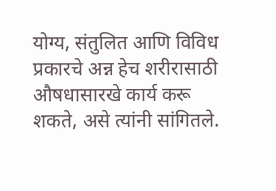योग्य, संतुलित आणि विविध प्रकारचे अन्न हेच शरीरासाठी औषधासारखे कार्य करू शकते, असे त्यांनी सांगितले.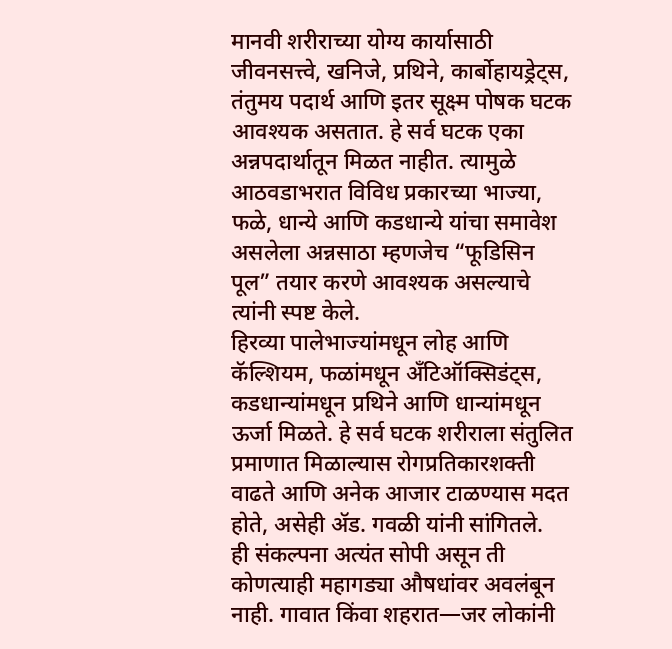मानवी शरीराच्या योग्य कार्यासाठी जीवनसत्त्वे, खनिजे, प्रथिने, कार्बोहायड्रेट्स, तंतुमय पदार्थ आणि इतर सूक्ष्म पोषक घटक आवश्यक असतात. हे सर्व घटक एका अन्नपदार्थातून मिळत नाहीत. त्यामुळे आठवडाभरात विविध प्रकारच्या भाज्या, फळे, धान्ये आणि कडधान्ये यांचा समावेश असलेला अन्नसाठा म्हणजेच “फूडिसिन पूल” तयार करणे आवश्यक असल्याचे त्यांनी स्पष्ट केले.
हिरव्या पालेभाज्यांमधून लोह आणि कॅल्शियम, फळांमधून अँटिऑक्सिडंट्स, कडधान्यांमधून प्रथिने आणि धान्यांमधून ऊर्जा मिळते. हे सर्व घटक शरीराला संतुलित प्रमाणात मिळाल्यास रोगप्रतिकारशक्ती वाढते आणि अनेक आजार टाळण्यास मदत होते, असेही ॲड. गवळी यांनी सांगितले.
ही संकल्पना अत्यंत सोपी असून ती कोणत्याही महागड्या औषधांवर अवलंबून नाही. गावात किंवा शहरात—जर लोकांनी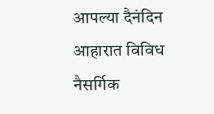आपल्या दैनंदिन आहारात विविध नैसर्गिक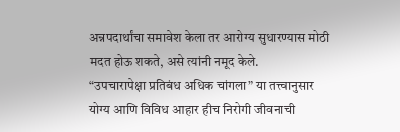अन्नपदार्थांचा समावेश केला तर आरोग्य सुधारण्यास मोठी मदत होऊ शकते, असे त्यांनी नमूद केले.
“उपचारापेक्षा प्रतिबंध अधिक चांगला” या तत्त्वानुसार योग्य आणि विविध आहार हीच निरोगी जीवनाची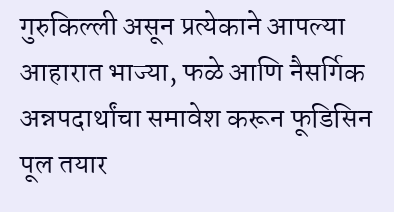गुरुकिल्ली असून प्रत्येकाने आपल्या आहारात भाज्या, फळे आणि नैसर्गिक अन्नपदार्थांचा समावेश करून फूडिसिन पूल तयार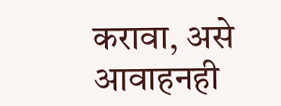करावा, असे आवाहनही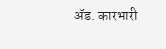ॲड. कारभारी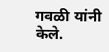गवळी यांनी केले.